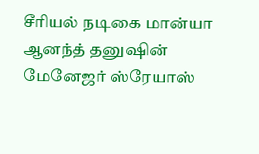சீரியல் நடிகை மான்யா ஆனந்த் தனுஷின் மேனேஜர் ஸ்ரேயாஸ்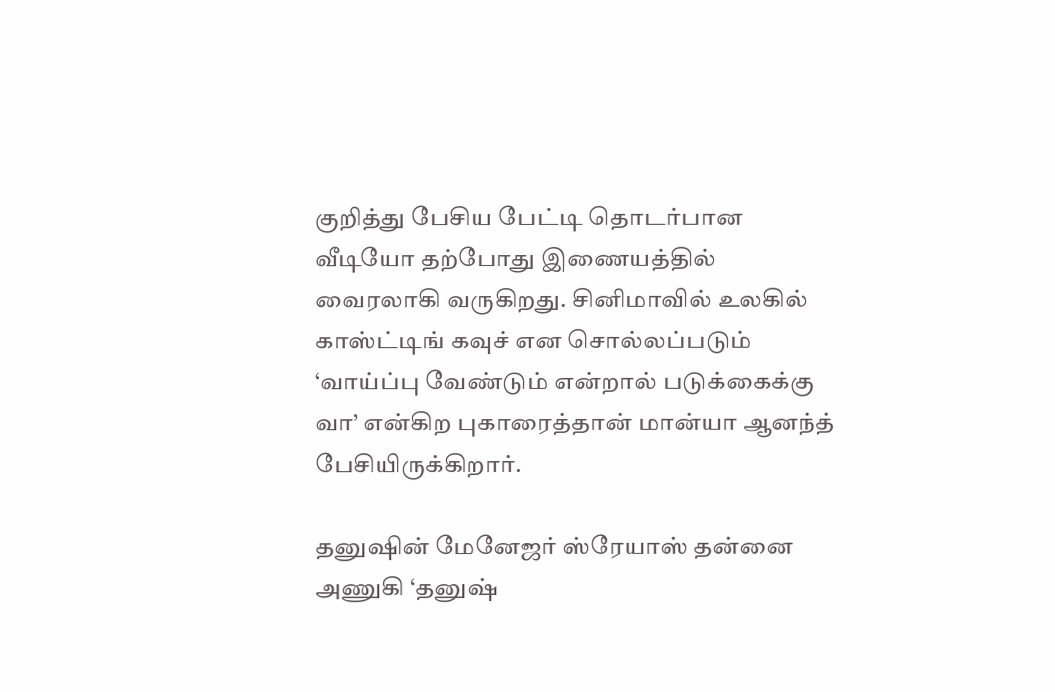குறித்து பேசிய பேட்டி தொடர்பான வீடியோ தற்போது இணையத்தில் வைரலாகி வருகிறது. சினிமாவில் உலகில் காஸ்ட்டிங் கவுச் என சொல்லப்படும் ‘வாய்ப்பு வேண்டும் என்றால் படுக்கைக்கு வா’ என்கிற புகாரைத்தான் மான்யா ஆனந்த் பேசியிருக்கிறார்.

தனுஷின் மேனேஜர் ஸ்ரேயாஸ் தன்னை அணுகி ‘தனுஷ்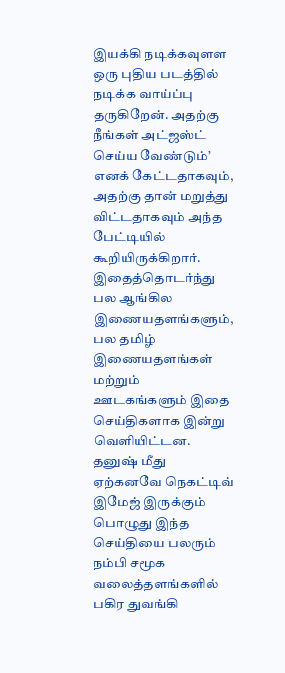இயக்கி நடிக்கவுளள ஒரு புதிய படத்தில் நடிக்க வாய்ப்பு தருகிறேன். அதற்கு நீங்கள் அட்ஜஸ்ட் செய்ய வேண்டும்’ எனக் கேட்டதாகவும், அதற்கு தான் மறுத்து விட்டதாகவும் அந்த பேட்டியில் கூறியிருக்கிறார். இதைத்தொடர்ந்து பல ஆங்கில இணையதளங்களும், பல தமிழ் இணையதளங்கள் மற்றும் ஊடகங்களும் இதை செய்திகளாக இன்று வெளியிட்டன. தனுஷ் மீது ஏற்கனவே நெகட்டிவ் இமேஜ் இருக்கும் பொழுது இந்த செய்தியை பலரும் நம்பி சமூக வலைத்தளங்களில் பகிர துவங்கி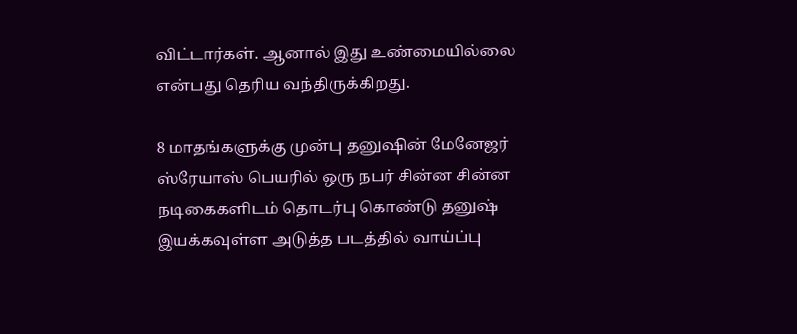விட்டார்கள். ஆனால் இது உண்மையில்லை என்பது தெரிய வந்திருக்கிறது.

8 மாதங்களுக்கு முன்பு தனுஷின் மேனேஜர் ஸ்ரேயாஸ் பெயரில் ஒரு நபர் சின்ன சின்ன நடிகைகளிடம் தொடர்பு கொண்டு தனுஷ் இயக்கவுள்ள அடுத்த படத்தில் வாய்ப்பு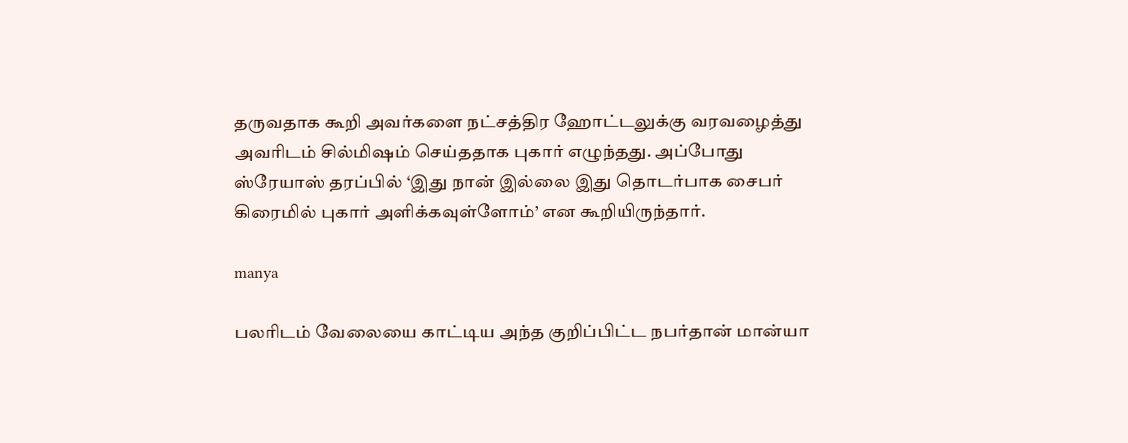தருவதாக கூறி அவர்களை நட்சத்திர ஹோட்டலுக்கு வரவழைத்து அவரிடம் சில்மிஷம் செய்ததாக புகார் எழுந்தது. அப்போது ஸ்ரேயாஸ் தரப்பில் ‘இது நான் இல்லை இது தொடர்பாக சைபர் கிரைமில் புகார் அளிக்கவுள்ளோம்’ என கூறியிருந்தார்.

manya

பலரிடம் வேலையை காட்டிய அந்த குறிப்பிட்ட நபர்தான் மான்யா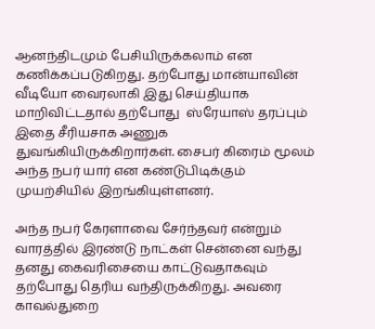ஆனந்திடமும் பேசியிருக்கலாம் என கணிக்கப்படுகிறது. தற்போது மான்யாவின் வீடியோ வைரலாகி இது செய்தியாக மாறிவிட்டதால் தற்போது  ஸ்ரேயாஸ் தரப்பும் இதை சீரியசாக அணுக துவங்கியிருக்கிறார்கள். சைபர் கிரைம் மூலம் அந்த நபர் யார் என கண்டுபிடிக்கும் முயற்சியில் இறங்கியுள்ளனர்.

அந்த நபர் கேரளாவை சேர்ந்தவர் என்றும் வாரத்தில் இரண்டு நாட்கள் சென்னை வந்து தனது கைவரிசையை காட்டுவதாகவும் தற்போது தெரிய வந்திருக்கிறது. அவரை காவல்துறை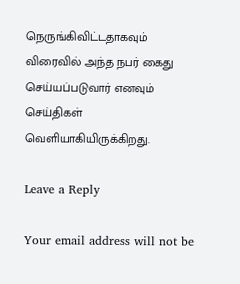நெருங்கிவிட்டதாகவும் விரைவில் அந்த நபர் கைது செய்யப்படுவார் எனவும் செய்திகள் வெளியாகியிருக்கிறது.

Leave a Reply

Your email address will not be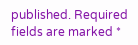published. Required fields are marked *